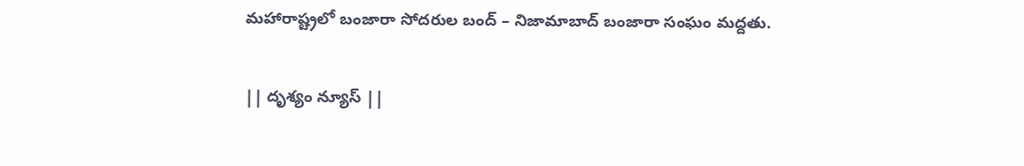మహారాష్ట్రలో బంజారా సోదరుల బంద్ – నిజామాబాద్ బంజారా సంఘం మద్దతు.

|| దృశ్యం న్యూస్ ||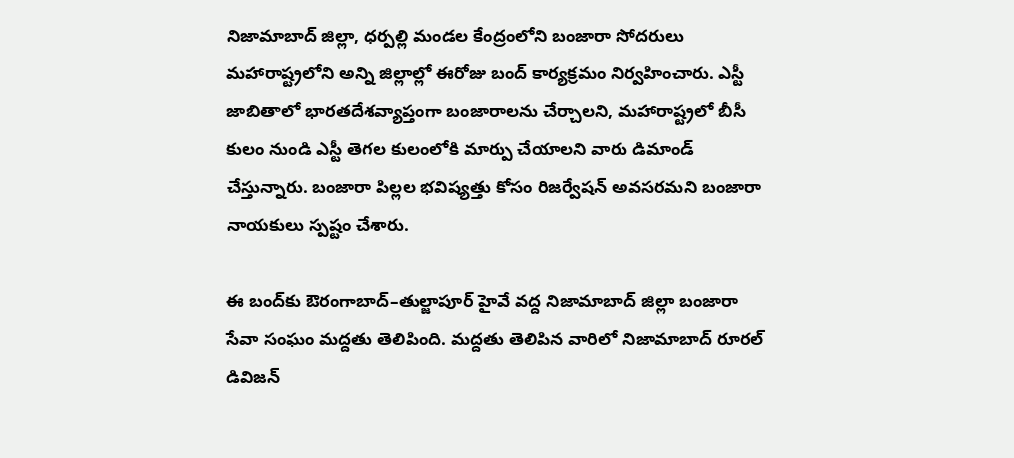నిజామాబాద్ జిల్లా, ధర్పల్లి మండల కేంద్రంలోని బంజారా సోదరులు మహారాష్ట్రలోని అన్ని జిల్లాల్లో ఈరోజు బంద్ కార్యక్రమం నిర్వహించారు. ఎస్టీ జాబితాలో భారతదేశవ్యాప్తంగా బంజారాలను చేర్చాలని, మహారాష్ట్రలో బీసీ కులం నుండి ఎస్టీ తెగల కులంలోకి మార్పు చేయాలని వారు డిమాండ్ చేస్తున్నారు. బంజారా పిల్లల భవిష్యత్తు కోసం రిజర్వేషన్ అవసరమని బంజారా నాయకులు స్పష్టం చేశారు.

ఈ బంద్‌కు ఔరంగాబాద్–తుల్జాపూర్ హైవే వద్ద నిజామాబాద్ జిల్లా బంజారా సేవా సంఘం మద్దతు తెలిపింది. మద్దతు తెలిపిన వారిలో నిజామాబాద్ రూరల్ డివిజన్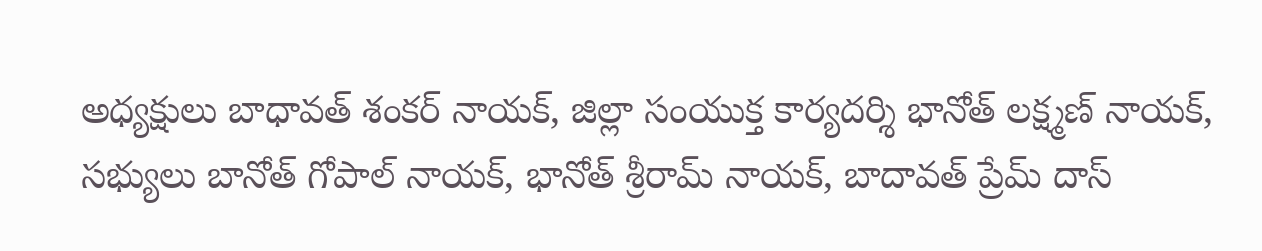అధ్యక్షులు బాధావత్ శంకర్ నాయక్, జిల్లా సంయుక్త కార్యదర్శి భానోత్ లక్ష్మణ్ నాయక్, సభ్యులు బానోత్ గోపాల్ నాయక్, భానోత్ శ్రీరామ్ నాయక్, బాదావత్ ప్రేమ్ దాస్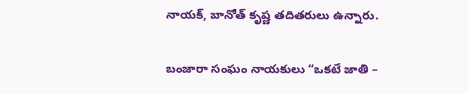నాయక్, బానోత్ కృష్ణ తదితరులు ఉన్నారు.

బంజారా సంఘం నాయకులు “ఒకటే జాతి –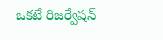ఒకటే రిజర్వేషన్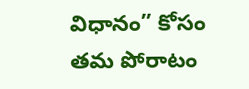విధానం” కోసం తమ పోరాటం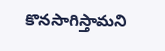కొనసాగిస్తామని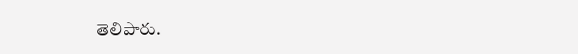తెలిపారు.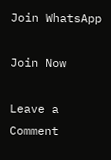Join WhatsApp

Join Now

Leave a Comment